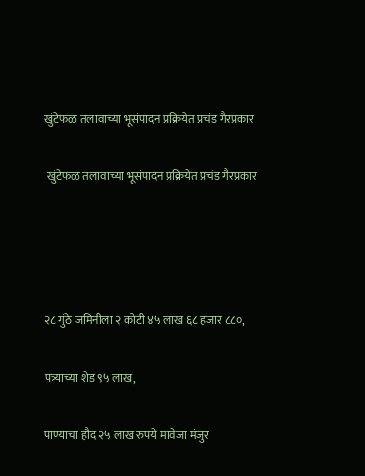खुंटेफळ तलावाच्या भूसंपादन प्रक्रियेत प्रचंड गैरप्रकार

 खुंटेफळ तलावाच्या भूसंपादन प्रक्रियेत प्रचंड गैरप्रकार




२८ गुंठे जमिनीला २ कोटी ४५ लाख ६८ हजार ८८०,

पत्र्याच्या शेड ९५ लाख,

पाण्याचा हौद २५ लाख रुपये मावेजा मंजुर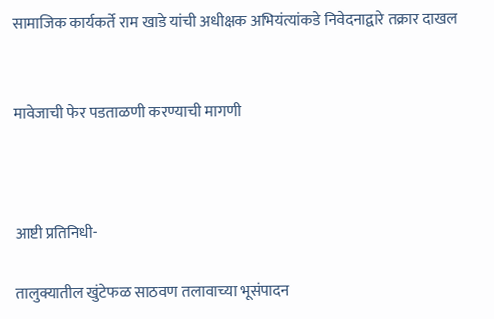सामाजिक कार्यकर्ते राम खाडे यांची अधीक्षक अभियंत्यांकडे निवेदनाद्वारे तक्रार दाखल


मावेजाची फेर पडताळणी करण्याची मागणी



आष्टी प्रतिनिधी-

तालुक्यातील खुंटेफळ साठवण तलावाच्या भूसंपादन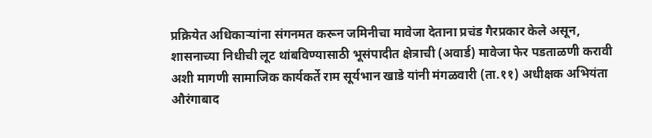प्रक्रियेत अधिकार्‍यांना संगनमत करून जमिनीचा मावेजा देताना प्रचंड गैरप्रकार केले असून, शासनाच्या निधीची लूट थांबविण्यासाठी भूसंपादीत क्षेत्राची (अवार्ड) मावेजा फेर पडताळणी करावी अशी मागणी सामाजिक कार्यकर्ते राम सूर्यभान खाडे यांनी मंगळवारी (ता.११) अधीक्षक अभियंता औरंगाबाद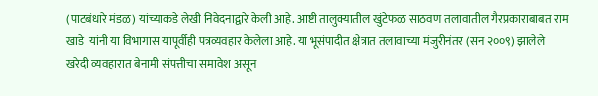(पाटबंधारे मंडळ) यांच्याकडे लेखी निवेदनाद्वारे केली आहे. आष्टी तालुक्यातील खुंटेफळ साठवण तलावातील गैरप्रकाराबाबत राम खाडे  यांनी या विभागास यापूर्वीही पत्रव्यवहार केलेला आहे. या भूसंपादीत क्षेत्रात तलावाच्या मंजुरीनंतर (सन २००९) झालेले खरेदी व्यवहारात बेनामी संपत्तीचा समावेश असून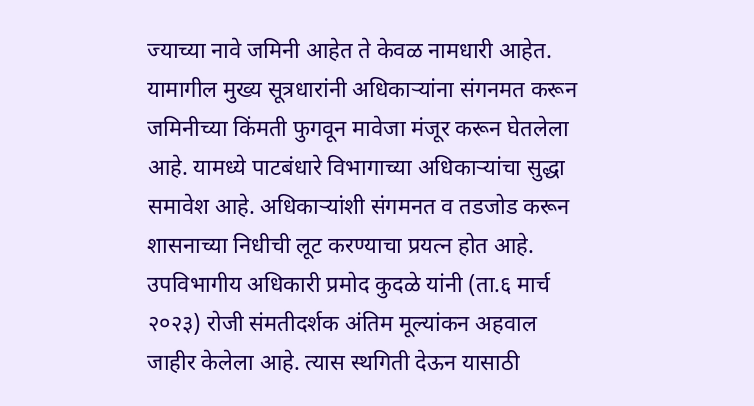ज्याच्या नावे जमिनी आहेत ते केवळ नामधारी आहेत. यामागील मुख्य सूत्रधारांनी अधिकार्‍यांना संगनमत करून जमिनीच्या किंमती फुगवून मावेजा मंजूर करून घेतलेला आहे. यामध्ये पाटबंधारे विभागाच्या अधिकार्‍यांचा सुद्धा समावेश आहे. अधिकार्‍यांशी संगमनत व तडजोड करून शासनाच्या निधीची लूट करण्याचा प्रयत्न होत आहे. उपविभागीय अधिकारी प्रमोद कुदळे यांनी (ता.६ मार्च २०२३) रोजी संमतीदर्शक अंतिम मूल्यांकन अहवाल जाहीर केलेला आहे. त्यास स्थगिती देऊन यासाठी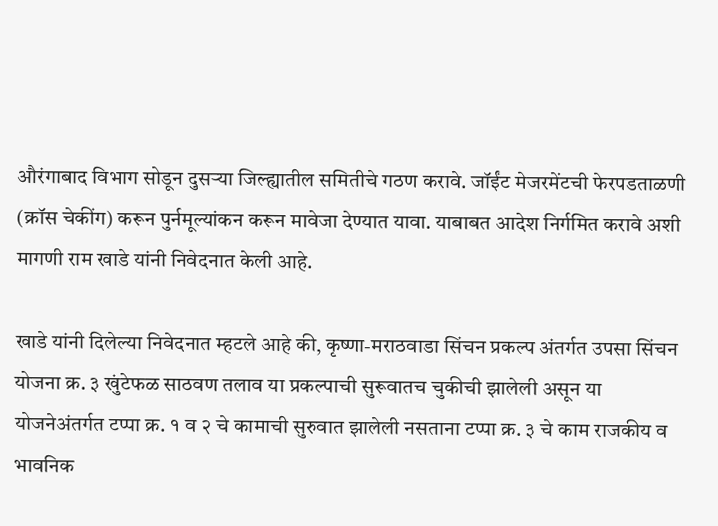औरंगाबाद विभाग सोडून दुसर्‍या जिल्ह्यातील समितीचे गठण करावे. जॉईंट मेजरमेंटची फेरपडताळणी (क्रॉस चेकींग) करून पुर्नमूल्यांकन करून मावेजा देण्यात यावा. याबाबत आदेश निर्गमित करावे अशी मागणी राम खाडे यांनी निवेदनात केली आहे.

खाडे यांनी दिलेल्या निवेदनात म्हटले आहे की, कृष्णा-मराठवाडा सिंचन प्रकल्प अंतर्गत उपसा सिंचन योजना क्र. ३ खुंटेफळ साठवण तलाव या प्रकल्पाची सुरूवातच चुकीची झालेली असून या योजनेअंतर्गत टप्पा क्र. १ व २ चे कामाची सुरुवात झालेली नसताना टप्पा क्र. ३ चे काम राजकीय व भावनिक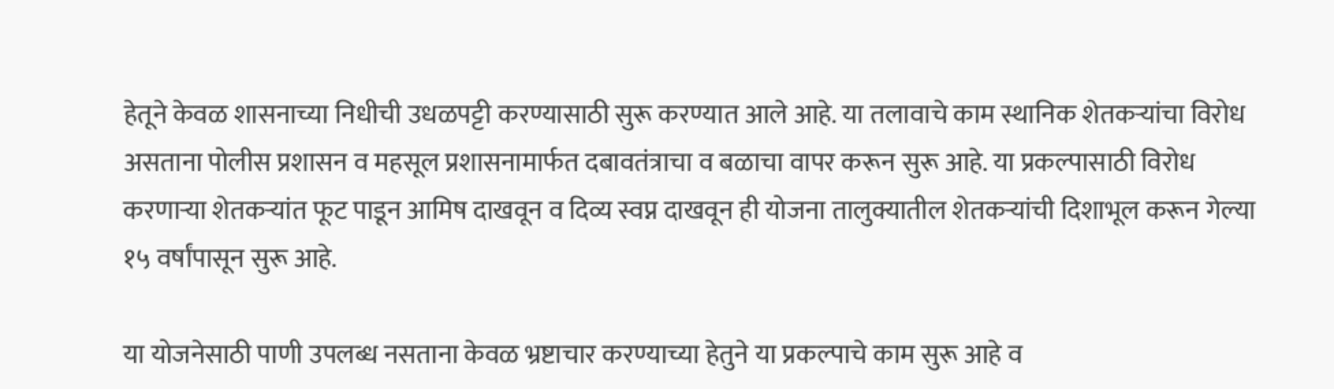हेतूने केवळ शासनाच्या निधीची उधळपट्टी करण्यासाठी सुरू करण्यात आले आहे. या तलावाचे काम स्थानिक शेतकर्‍यांचा विरोध असताना पोलीस प्रशासन व महसूल प्रशासनामार्फत दबावतंत्राचा व बळाचा वापर करून सुरू आहे. या प्रकल्पासाठी विरोध करणार्‍या शेतकर्‍यांत फूट पाडून आमिष दाखवून व दिव्य स्वप्न दाखवून ही योजना तालुक्यातील शेतकर्‍यांची दिशाभूल करून गेल्या १५ वर्षांपासून सुरू आहे.

या योजनेसाठी पाणी उपलब्ध नसताना केवळ भ्रष्टाचार करण्याच्या हेतुने या प्रकल्पाचे काम सुरू आहे व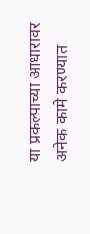या प्रकल्पाच्या आधारावर अनेक कामे करण्यात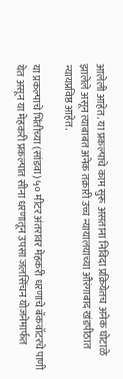आलेली आहेत. या प्रकल्पाचे काम सुरू असताना निविदा प्रक्रियेतच अनेक घोटाळे झालेले असून त्याबाबत अनेक तक्रारी उच्च न्यायालयाच्या औरंगाबाद खंडपीठात न्यायप्रविष्ठ आहेत.

या प्रकल्पाचे भिंतीच्या (सांडवा) ५० मीटर अंतरावर मेहकरी धरणाचे बॅकवॉटरचे पाणी येत असून या मेहकरी प्रकल्पात सीना धरणातून उपसा जलसिंचन योजनेमार्फत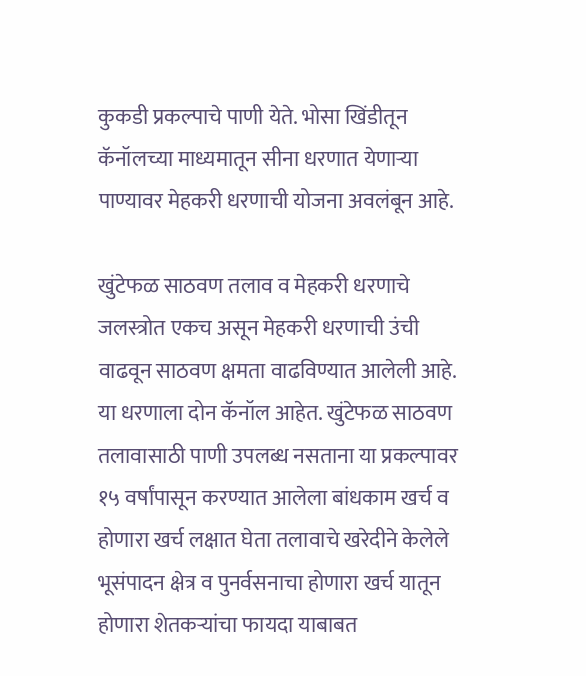कुकडी प्रकल्पाचे पाणी येते. भोसा खिंडीतून कॅनॉलच्या माध्यमातून सीना धरणात येणार्‍या पाण्यावर मेहकरी धरणाची योजना अवलंबून आहे.

खुंटेफळ साठवण तलाव व मेहकरी धरणाचे जलस्त्रोत एकच असून मेहकरी धरणाची उंची वाढवून साठवण क्षमता वाढविण्यात आलेली आहे. या धरणाला दोन कॅनॉल आहेत. खुंटेफळ साठवण तलावासाठी पाणी उपलब्ध नसताना या प्रकल्पावर १५ वर्षांपासून करण्यात आलेला बांधकाम खर्च व होणारा खर्च लक्षात घेता तलावाचे खरेदीने केलेले भूसंपादन क्षेत्र व पुनर्वसनाचा होणारा खर्च यातून होणारा शेतकर्‍यांचा फायदा याबाबत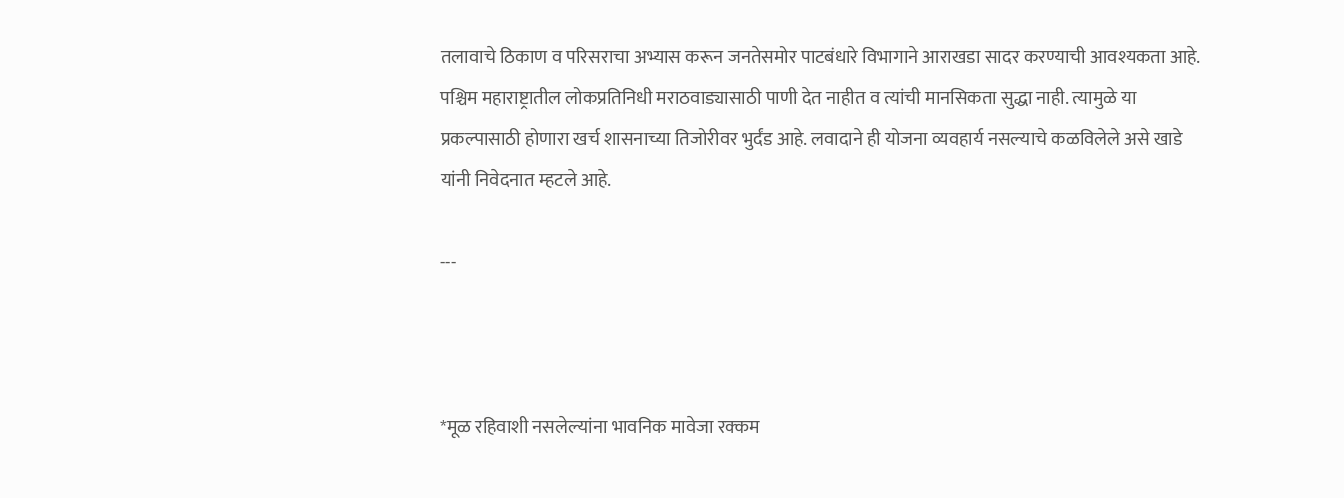तलावाचे ठिकाण व परिसराचा अभ्यास करून जनतेसमोर पाटबंधारे विभागाने आराखडा सादर करण्याची आवश्यकता आहे. पश्चिम महाराष्ट्रातील लोकप्रतिनिधी मराठवाड्यासाठी पाणी देत नाहीत व त्यांची मानसिकता सुद्धा नाही. त्यामुळे या प्रकल्पासाठी होणारा खर्च शासनाच्या तिजोरीवर भुर्दंड आहे. लवादाने ही योजना व्यवहार्य नसल्याचे कळविलेले असे खाडे यांनी निवेदनात म्हटले आहे.

---



*मूळ रहिवाशी नसलेल्यांना भावनिक मावेजा रक्कम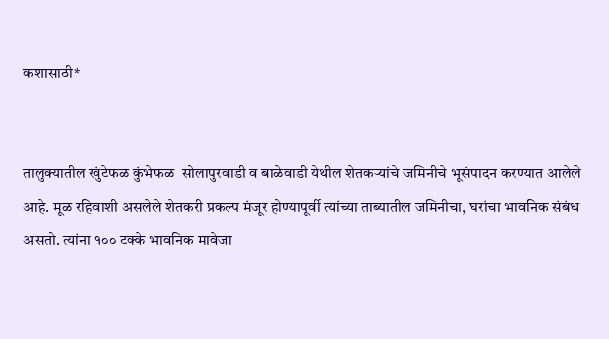कशासाठी*


तालुक्यातील खुंटेफळ कुंभेफळ  सोलापुरवाडी व बाळेवाडी येथील शेतकर्‍यांचे जमिनीचे भूसंपादन करण्यात आलेले आहे. मूळ रहिवाशी असलेले शेतकरी प्रकल्प मंजूर होण्यापूर्वी त्यांच्या ताब्यातील जमिनीचा, घरांचा भावनिक संबंध असतो. त्यांना १०० टक्के भावनिक मावेजा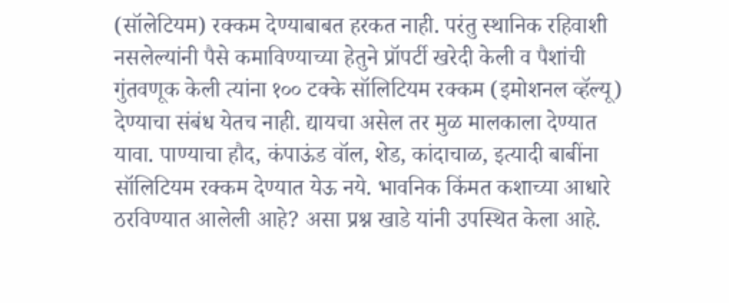(सॉलेटियम) रक्कम देण्याबाबत हरकत नाही. परंतु स्थानिक रहिवाशी नसलेल्यांनी पैसे कमाविण्याच्या हेतुने प्रॉपर्टी खरेदी केली व पैशांची गुंतवणूक केली त्यांना १०० टक्के सॉलिटियम रक्कम (इमोशनल व्हॅल्यू) देण्याचा संबंध येतच नाही. द्यायचा असेल तर मुळ मालकाला देण्यात यावा. पाण्याचा हौद, कंपाऊंड वॉल, शेड, कांदाचाळ, इत्यादी बाबींना सॉलिटियम रक्कम देण्यात येऊ नये. भावनिक किंमत कशाच्या आधारे ठरविण्यात आलेली आहे? असा प्रश्न खाडे यांनी उपस्थित केला आहे.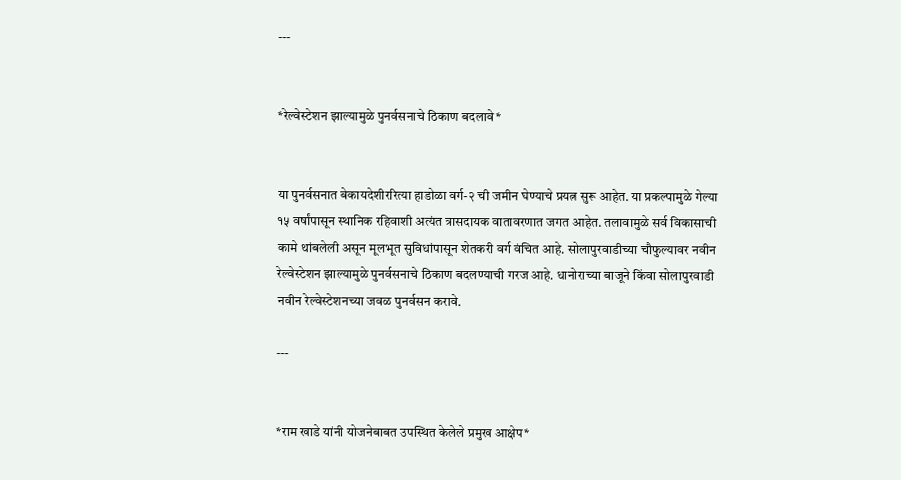---


*रेल्वेस्टेशन झाल्यामुळे पुनर्वसनाचे ठिकाण बदलावे*


या पुनर्वसनात बेकायदेशीररित्या हाडोळा वर्ग-२ ची जमीन घेण्याचे प्रयत्न सुरू आहेत. या प्रकल्पामुळे गेल्या १५ वर्षांपासून स्थानिक रहिवाशी अत्यंत त्रासदायक वातावरणात जगत आहेत. तलावामुळे सर्व विकासाची कामे थांबलेली असून मूलभूत सुविधांपासून शेतकरी वर्ग वंचित आहे. सोलापुरवाडीच्या चौफुल्यावर नवीन रेल्वेस्टेशन झाल्यामुळे पुनर्वसनाचे ठिकाण बदलण्याची गरज आहे. धानोराच्या बाजूने किंवा सोलापुरवाडी नवीन रेल्वेस्टेशनच्या जवळ पुनर्वसन करावे.

---


*राम खाडे यांनी योजनेबाबत उपस्थित केलेले प्रमुख आक्षेप*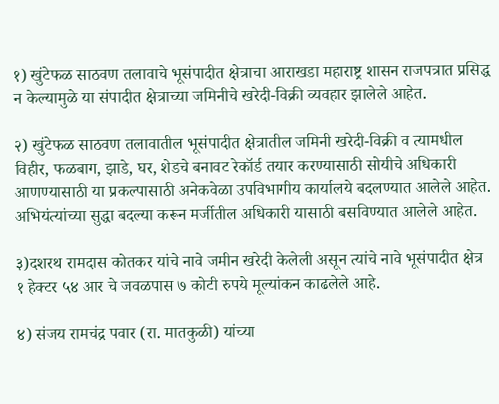१) खुंटेफळ साठवण तलावाचे भूसंपादीत क्षेत्राचा आराखडा महाराष्ट्र शासन राजपत्रात प्रसिद्ध न केल्यामुळे या संपादीत क्षेत्राच्या जमिनीचे खरेदी-विक्री व्यवहार झालेले आहेत.

२) खुंटेफळ साठवण तलावातील भूसंपादीत क्षेत्रातील जमिनी खरेदी-विक्री व त्यामधील विहीर, फळबाग, झाडे, घर, शेडचे बनावट रेकॉर्ड तयार करण्यासाठी सोयीचे अधिकारी आणण्यासाठी या प्रकल्पासाठी अनेकवेळा उपविभागीय कार्यालये बदलण्यात आलेले आहेत. अभियंत्यांच्या सुद्धा बदल्या करून मर्जीतील अधिकारी यासाठी बसविण्यात आलेले आहेत.

३)दशरथ रामदास कोतकर यांचे नावे जमीन खरेदी केलेली असून त्यांचे नावे भूसंपादीत क्षेत्र १ हेक्टर ५४ आर चे जवळपास ७ कोटी रुपये मूल्यांकन काढलेले आहे.

४) संजय रामचंद्र पवार (रा. मातकुळी) यांच्या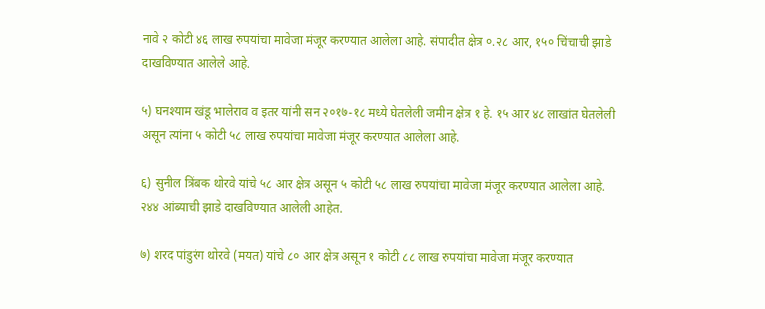नावे २ कोटी ४६ लाख रुपयांचा मावेजा मंजूर करण्यात आलेला आहे. संपादीत क्षेत्र ०.२८ आर, १५० चिंचाची झाडे दाखविण्यात आलेले आहे.

५) घनश्याम खंडू भालेराव व इतर यांनी सन २०१७-१८ मध्ये घेतलेली जमीन क्षेत्र १ हे. १५ आर ४८ लाखांत घेतलेली असून त्यांना ५ कोटी ५८ लाख रुपयांचा मावेजा मंजूर करण्यात आलेला आहे.

६) सुनील त्रिंबक थोरवे यांचे ५८ आर क्षेत्र असून ५ कोटी ५८ लाख रुपयांचा मावेजा मंजूर करण्यात आलेला आहे. २४४ आंब्याची झाडे दाखविण्यात आलेली आहेत.

७) शरद पांडुरंग थोरवे (मयत) यांचे ८० आर क्षेत्र असून १ कोटी ८८ लाख रुपयांचा मावेजा मंजूर करण्यात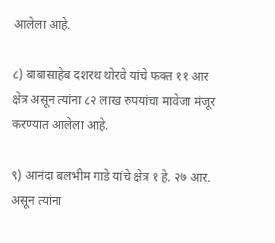आलेला आहे.

८) बाबासाहेब दशरथ थोरवे यांचे फक्त ११ आर क्षेत्र असून त्यांना ८२ लाख रुपयांचा मावेजा मंजूर करण्यात आलेला आहे.

९) आनंदा बलभीम गाडे यांचे क्षेत्र १ हे. २७ आर. असून त्यांना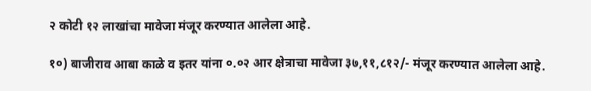२ कोटी १२ लाखांचा मावेजा मंजूर करण्यात आलेला आहे.

१०) बाजीराव आबा काळे व इतर यांना ०.०२ आर क्षेत्राचा मावेजा ३७,११,८१२/- मंजूर करण्यात आलेला आहे.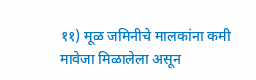११) मूळ जमिनीचे मालकांना कमी मावेजा मिळालेला असून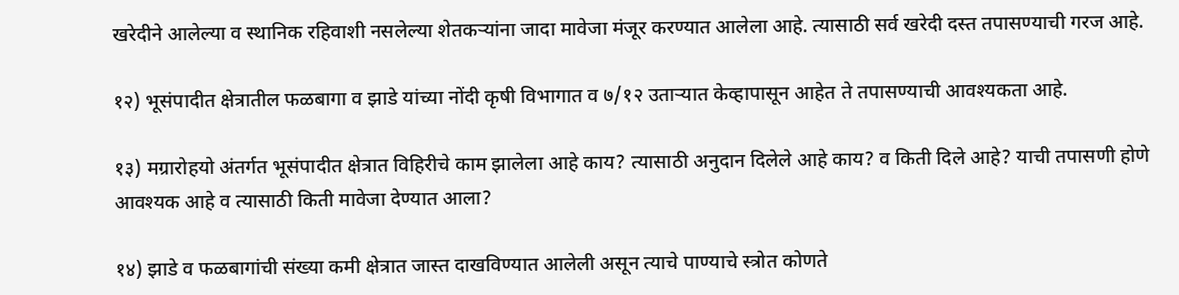खरेदीने आलेल्या व स्थानिक रहिवाशी नसलेल्या शेतकर्‍यांना जादा मावेजा मंजूर करण्यात आलेला आहे. त्यासाठी सर्व खरेदी दस्त तपासण्याची गरज आहे.

१२) भूसंपादीत क्षेत्रातील फळबागा व झाडे यांच्या नोंदी कृषी विभागात व ७/१२ उतार्‍यात केव्हापासून आहेत ते तपासण्याची आवश्यकता आहे.

१३) मग्रारोहयो अंतर्गत भूसंपादीत क्षेत्रात विहिरीचे काम झालेला आहे काय? त्यासाठी अनुदान दिलेले आहे काय? व किती दिले आहे? याची तपासणी होणे आवश्यक आहे व त्यासाठी किती मावेजा देण्यात आला?

१४) झाडे व फळबागांची संख्या कमी क्षेत्रात जास्त दाखविण्यात आलेली असून त्याचे पाण्याचे स्त्रोत कोणते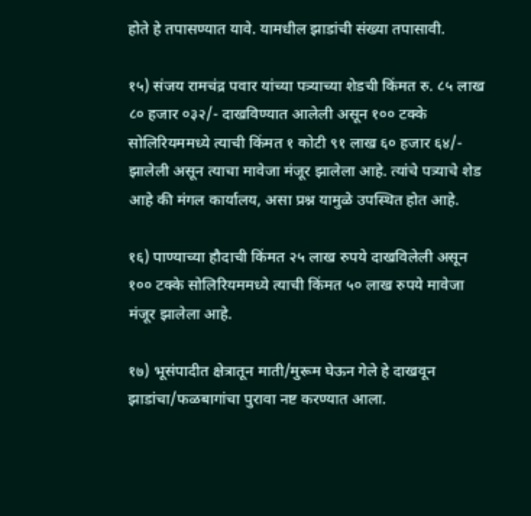होते हे तपासण्यात यावे. यामधील झाडांची संख्या तपासावी.

१५) संजय रामचंद्र पवार यांच्या पत्र्याच्या शेडची किंमत रु. ८५ लाख ८० हजार ०३२/- दाखविण्यात आलेली असून १०० टक्के सोलिरियममध्ये त्याची किंमत १ कोटी ९१ लाख ६० हजार ६४/- झालेली असून त्याचा मावेजा मंजूर झालेला आहे. त्यांचे पत्र्याचे शेड आहे की मंगल कार्यालय, असा प्रश्न यामुळे उपस्थित होत आहे.

१६) पाण्याच्या हौदाची किंमत २५ लाख रुपये दाखविलेली असून १०० टक्के सोलिरियममध्ये त्याची किंमत ५० लाख रुपये मावेजा मंजूर झालेला आहे.

१७) भूसंपादीत क्षेत्रातून माती/मुरूम घेऊन गेले हे दाखवून झाडांचा/फळबागांचा पुरावा नष्ट करण्यात आला.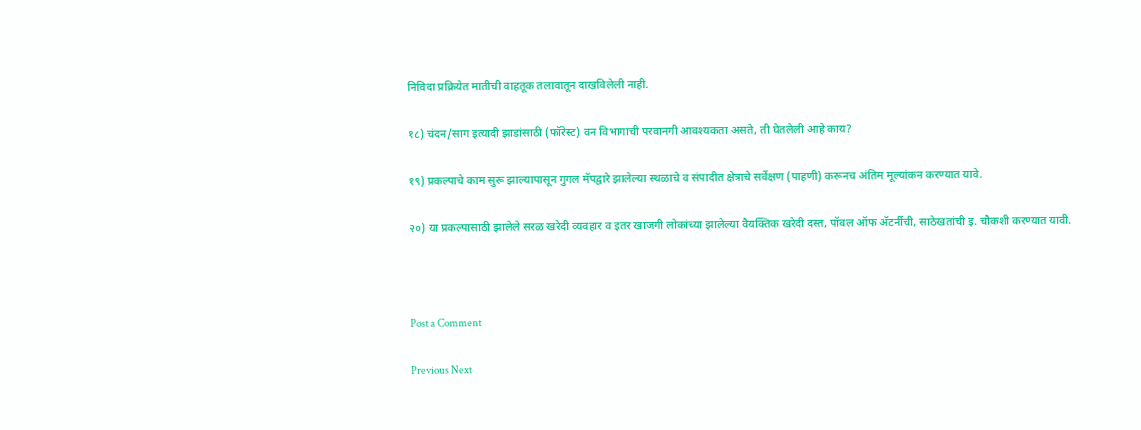निविदा प्रक्रियेत मातीची वाहतूक तलावातून दाखविलेली नाही.

१८) चंदन/साग इत्यादी झाडांसाठी (फॉरेस्ट) वन विभागाची परवानगी आवश्यकता असते, ती घेतलेली आहे काय?

१९) प्रकल्पाचे काम सुरू झाल्यापासून गुगल मॅपद्वारे झालेल्या स्थळाचे व संपादीत क्षेत्राचे सर्वेक्षण (पाहणी) करूनच अंतिम मूल्यांकन करण्यात यावे.

२०) या प्रकल्पासाठी झालेले सरळ खरेदी व्यवहार व इतर खाजगी लोकांच्या झालेल्या वैयक्तिक खरेदी दस्त, पॉवल ऑफ अ‍ॅटर्नीची, साठेखतांची इ. चौकशी करण्यात यावी.



Post a Comment

Previous Next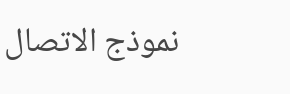نموذج الاتصال